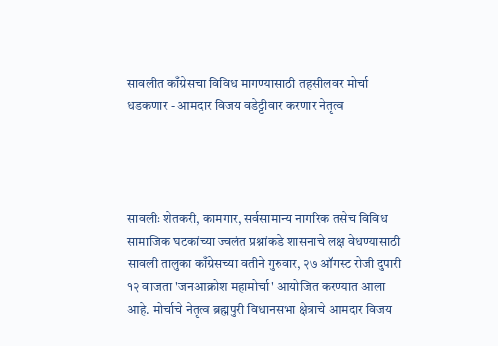सावलीत काँग्रेसचा विविध मागण्यासाठी तहसीलवर मोर्चा धडकणार - आमदार विजय वडेट्टीवार करणार नेतृत्व




सावलीः शेतकरी, कामगार, सर्वसामान्य नागरिक तसेच विविध सामाजिक घटकांच्या ज्वलंत प्रश्नांकडे शासनाचे लक्ष वेधण्यासाठी सावली तालुका काँग्रेसच्या वतीने गुरुवार, २७ ऑगस्ट रोजी दुपारी १२ वाजता 'जनआक्रोश महामोर्चा' आयोजित करण्यात आला आहे. मोर्चाचे नेतृत्व ब्रह्मपुरी विधानसभा क्षेत्राचे आमदार विजय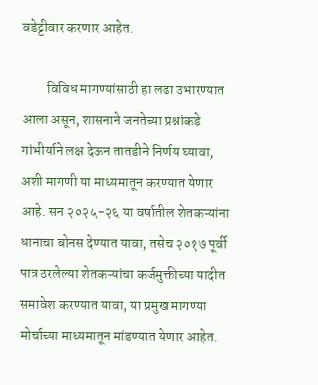वडेट्टीवार करणार आहेत.

         विविध मागण्यांसाठी हा लढा उभारण्यात आला असून, शासनाने जनतेच्या प्रश्नांकडे गांभीर्याने लक्ष देऊन तातडीने निर्णय घ्यावा, अशी मागणी या माध्यमातून करण्यात येणार आहे. सन २०२५-२६ या वर्षातील शेतकऱ्यांना धानाचा बोनस देण्यात यावा, तसेच २०१७ पूर्वी पात्र ठरलेल्या शेतकऱ्यांचा कर्जमुक्तीच्या यादीत समावेश करण्यात यावा, या प्रमुख मागण्या मोर्चाच्या माध्यमातून मांडण्यात येणार आहेत.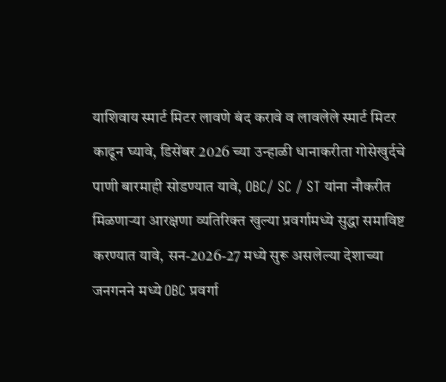याशिवाय स्मार्ट मिटर लावणे बंद करावे व लावलेले स्मार्ट मिटर काढून घ्यावे, डिसेंबर 2026 च्या उन्हाळी धानाकरीता गोसेखुर्दचे पाणी बारमाही सोडण्यात यावे, OBC/ SC / ST यांना नौकरीत मिळणाऱ्या आरक्षणा व्यतिरिक्त खुल्या प्रवर्गामध्ये सुद्धा समाविष्ट करण्यात यावे, सन-2026-27 मध्ये सुरू असलेल्या देशाच्या जनगनने मध्ये OBC प्रवर्गा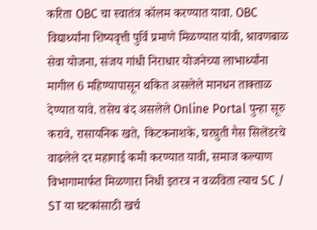करिता OBC चा स्वातंत्र कॉलम करण्यात यावा. OBC विद्यार्थ्यांना शिष्यवृत्ती पुर्वि प्रमाणे मिळण्यात यांवी, श्रावणबाळ सेवा योजना, संजय गांधी निराधार योजनेच्या लाभार्थ्यांना मागील 6 महिण्यापासून थकित असलेले मानधन ताक्ताळ देण्यात यावे. तसेच बंद असलेले Online Portal पुन्हा सूरु करावे, रासायनिक खते, किटकनाशके, घरघुती गैस सिलेंडरचे वाढलेले दर महागाई कमी करण्यात यावी, समाज कल्याण विभागामार्फत मिळणारा निधी इतरत्र न वळविता त्याच SC / ST या घटकांसाठी खर्च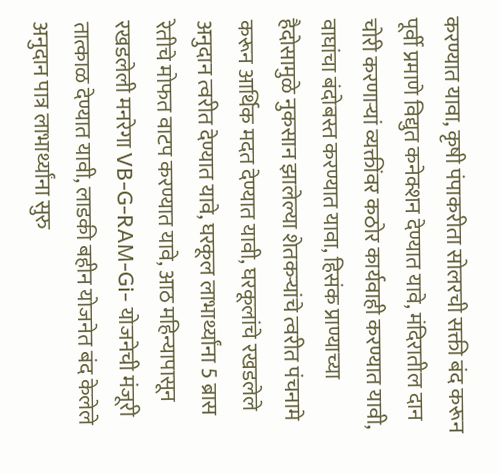करण्यात यावा, कृषी पंपाकरीता सोलरची सक्ती बंद करून पूर्वी प्रमाणे विद्युत कनेक्शन देण्यात यावे, मंदिरातील दान चोरी करणाऱ्यां व्यक्तींवर कठोर कार्यवाही करण्यात यावी, वाघांचा बंदोबस्त करण्यात यावा, हिसंक प्राण्याच्या हैदोसामुळे नुकसान झालेल्या शेतकऱ्यांचे त्वरीत पंचनामे करून आर्थिक मदत देण्यात यावी, घरकूलांचे रखडलेले अनुदान त्वरीत देण्यात यावे, घरकूल लाभार्थ्यांना 5 ब्रास रेतीचे मोफत वाटप करण्यात यावे, आठ महिन्यापासून रखडलेली मनरेगा VB-G-RAM-Gi- योजनेची मंजूरी तात्काळ देण्यात यावी, लाडकी बहीन योजनेत बंद केलेले अनुदान पात्र लाभार्थ्यांना सुरु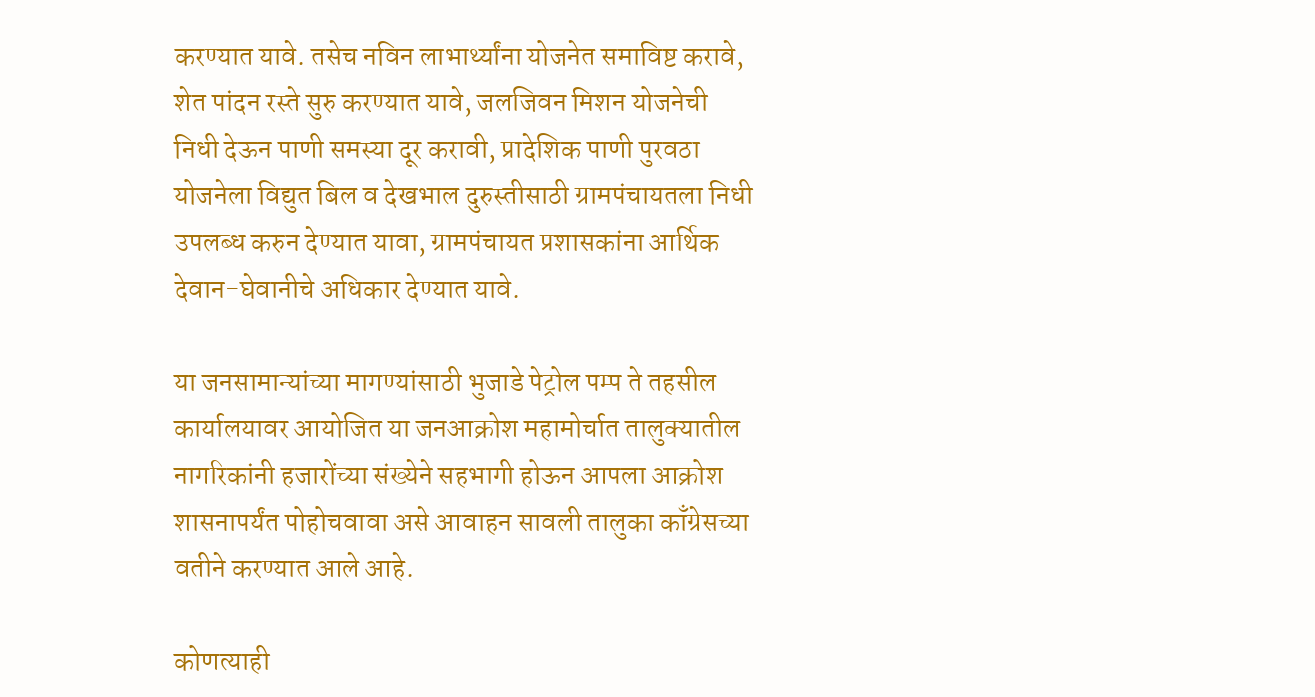करण्यात यावे. तसेच नविन लाभार्थ्यांना योजनेत समाविष्ट करावे, शेत पांदन रस्ते सुरु करण्यात यावे, जलजिवन मिशन योजनेची निधी देऊन पाणी समस्या दूर करावी, प्रादेशिक पाणी पुरवठा योजनेला विद्युत बिल व देखभाल दुरुस्तीसाठी ग्रामपंचायतला निधी उपलब्ध करुन देण्यात यावा, ग्रामपंचायत प्रशासकांना आर्थिक देवान-घेवानीचे अधिकार देण्यात यावे.

या जनसामान्यांच्या मागण्यांसाठी भुजाडे पेट्रोल पम्प ते तहसील कार्यालयावर आयोजित या जनआक्रोश महामोर्चात तालुक्यातील नागरिकांनी हजारोंच्या संख्येने सहभागी होऊन आपला आक्रोश शासनापर्यंत पोहोचवावा असे आवाहन सावली तालुका काँग्रेसच्या वतीने करण्यात आले आहे.

कोणत्याही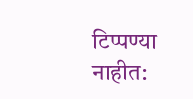टिप्पण्‍या नाहीत: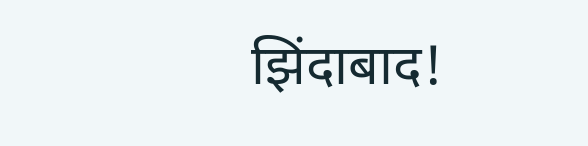झिंदाबाद!